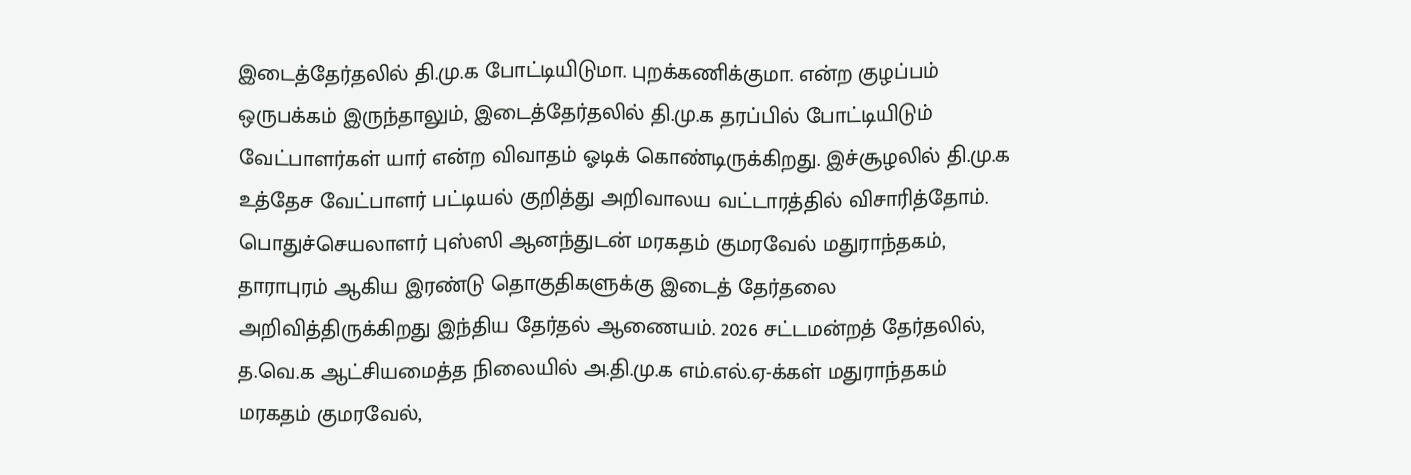இடைத்தேர்தலில் தி.மு.க போட்டியிடுமா. புறக்கணிக்குமா. என்ற குழப்பம் ஒருபக்கம் இருந்தாலும், இடைத்தேர்தலில் தி.மு.க தரப்பில் போட்டியிடும் வேட்பாளர்கள் யார் என்ற விவாதம் ஓடிக் கொண்டிருக்கிறது. இச்சூழலில் தி.மு.க உத்தேச வேட்பாளர் பட்டியல் குறித்து அறிவாலய வட்டாரத்தில் விசாரித்தோம். பொதுச்செயலாளர் புஸ்ஸி ஆனந்துடன் மரகதம் குமரவேல் மதுராந்தகம், தாராபுரம் ஆகிய இரண்டு தொகுதிகளுக்கு இடைத் தேர்தலை அறிவித்திருக்கிறது இந்திய தேர்தல் ஆணையம். 2026 சட்டமன்றத் தேர்தலில், த.வெ.க ஆட்சியமைத்த நிலையில் அ.தி.மு.க எம்.எல்.ஏ-க்கள் மதுராந்தகம் மரகதம் குமரவேல்,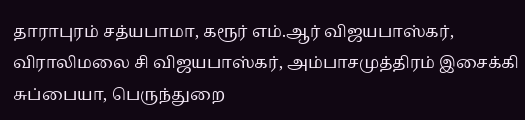தாராபுரம் சத்யபாமா, கரூர் எம்.ஆர் விஜயபாஸ்கர், விராலிமலை சி விஜயபாஸ்கர், அம்பாசமுத்திரம் இசைக்கி சுப்பையா, பெருந்துறை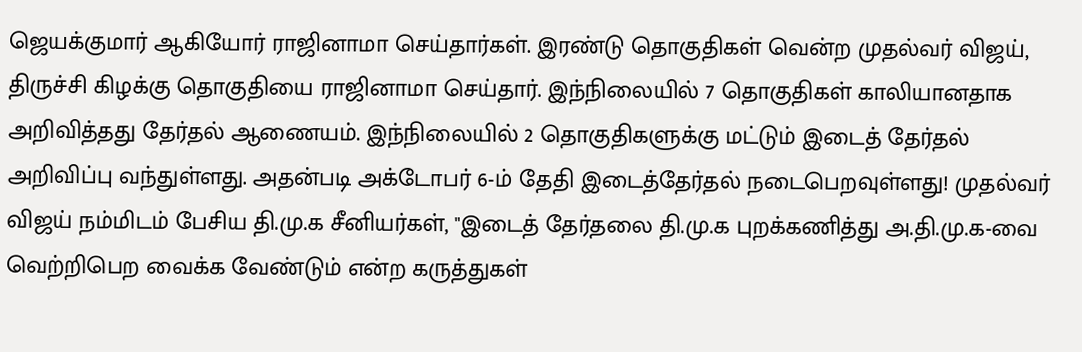ஜெயக்குமார் ஆகியோர் ராஜினாமா செய்தார்கள். இரண்டு தொகுதிகள் வென்ற முதல்வர் விஜய், திருச்சி கிழக்கு தொகுதியை ராஜினாமா செய்தார். இந்நிலையில் 7 தொகுதிகள் காலியானதாக அறிவித்தது தேர்தல் ஆணையம். இந்நிலையில் 2 தொகுதிகளுக்கு மட்டும் இடைத் தேர்தல் அறிவிப்பு வந்துள்ளது. அதன்படி அக்டோபர் 6-ம் தேதி இடைத்தேர்தல் நடைபெறவுள்ளது! முதல்வர் விஜய் நம்மிடம் பேசிய தி.மு.க சீனியர்கள், "இடைத் தேர்தலை தி.மு.க புறக்கணித்து அ.தி.மு.க-வை வெற்றிபெற வைக்க வேண்டும் என்ற கருத்துகள்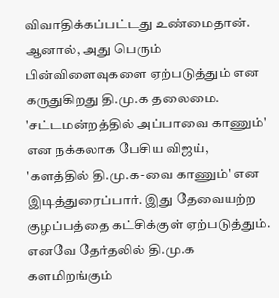விவாதிக்கப்பட்டது உண்மைதான். ஆனால், அது பெரும் பின்விளைவுகளை ஏற்படுத்தும் என கருதுகிறது தி.மு.க தலைமை. 'சட்டமன்றத்தில் அப்பாவை காணும்' என நக்கலாக பேசிய விஜய், 'களத்தில் தி.மு.க-வை காணும்' என இடித்துரைப்பார். இது தேவையற்ற குழப்பத்தை கட்சிக்குள் ஏற்படுத்தும். எனவே தேர்தலில் தி.மு.க களமிறங்கும்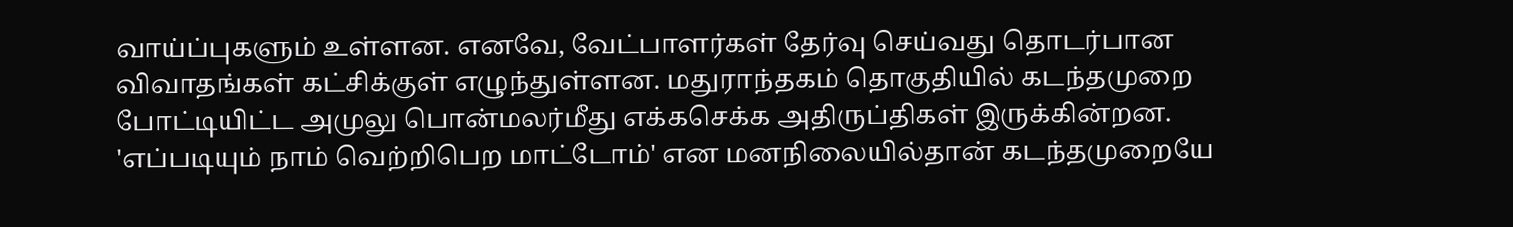வாய்ப்புகளும் உள்ளன. எனவே, வேட்பாளர்கள் தேர்வு செய்வது தொடர்பான விவாதங்கள் கட்சிக்குள் எழுந்துள்ளன. மதுராந்தகம் தொகுதியில் கடந்தமுறை போட்டியிட்ட அமுலு பொன்மலர்மீது எக்கசெக்க அதிருப்திகள் இருக்கின்றன. 'எப்படியும் நாம் வெற்றிபெற மாட்டோம்' என மனநிலையில்தான் கடந்தமுறையே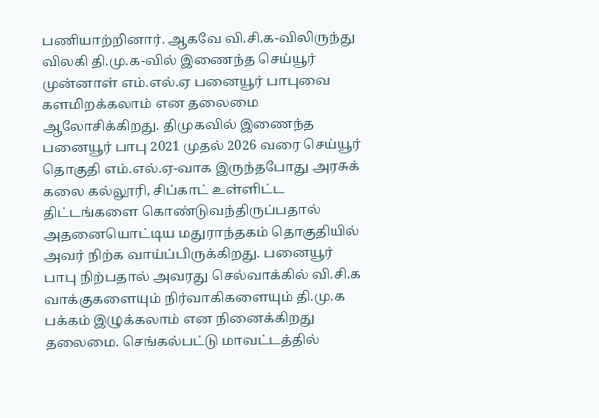பணியாற்றினார். ஆகவே வி.சி.க-விலிருந்து விலகி தி.மு.க-வில் இணைந்த செய்யூர் முன்னாள் எம்.எல்.ஏ பனையூர் பாபுவை களமிறக்கலாம் என தலைமை ஆலோசிக்கிறது. திமுகவில் இணைந்த பனையூர் பாபு 2021 முதல் 2026 வரை செய்யூர் தொகுதி எம்.எல்.ஏ-வாக இருந்தபோது அரசுக் கலை கல்லூரி, சிப்காட் உள்ளிட்ட திட்டங்களை கொண்டுவந்திருப்பதால் அதனையொட்டிய மதுராந்தகம் தொகுதியில் அவர் நிற்க வாய்ப்பிருக்கிறது. பனையூர் பாபு நிற்பதால் அவரது செல்வாக்கில் வி.சி.க வாக்குகளையும் நிர்வாகிகளையும் தி.மு.க பக்கம் இழுக்கலாம் என நினைக்கிறது தலைமை. செங்கல்பட்டு மாவட்டத்தில்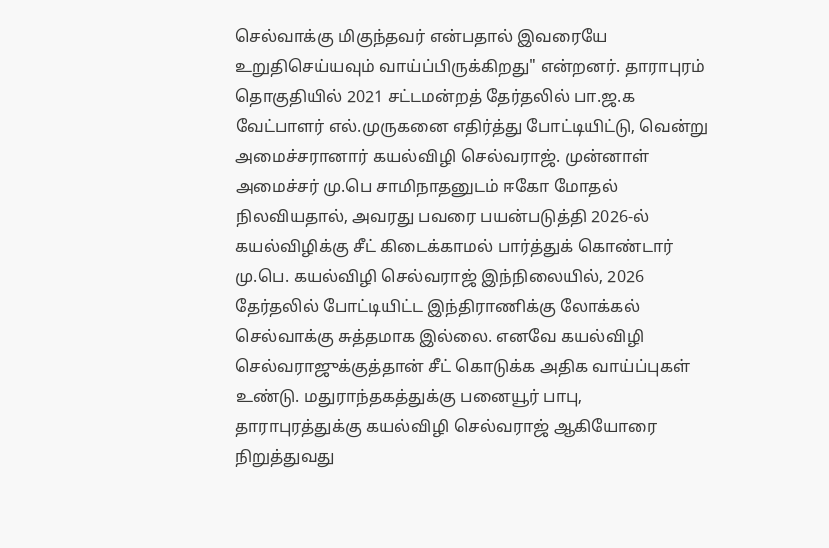செல்வாக்கு மிகுந்தவர் என்பதால் இவரையே உறுதிசெய்யவும் வாய்ப்பிருக்கிறது" என்றனர். தாராபுரம் தொகுதியில் 2021 சட்டமன்றத் தேர்தலில் பா.ஜ.க வேட்பாளர் எல்.முருகனை எதிர்த்து போட்டியிட்டு, வென்று அமைச்சரானார் கயல்விழி செல்வராஜ். முன்னாள் அமைச்சர் மு.பெ சாமிநாதனுடம் ஈகோ மோதல் நிலவியதால், அவரது பவரை பயன்படுத்தி 2026-ல் கயல்விழிக்கு சீட் கிடைக்காமல் பார்த்துக் கொண்டார் மு.பெ. கயல்விழி செல்வராஜ் இந்நிலையில், 2026 தேர்தலில் போட்டியிட்ட இந்திராணிக்கு லோக்கல் செல்வாக்கு சுத்தமாக இல்லை. எனவே கயல்விழி செல்வராஜுக்குத்தான் சீட் கொடுக்க அதிக வாய்ப்புகள் உண்டு. மதுராந்தகத்துக்கு பனையூர் பாபு, தாராபுரத்துக்கு கயல்விழி செல்வராஜ் ஆகியோரை நிறுத்துவது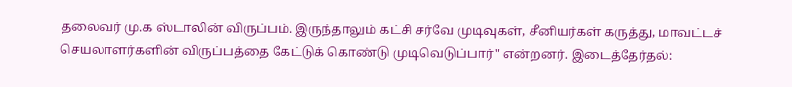தலைவர் மு.க ஸ்டாலின் விருப்பம். இருந்தாலும் கட்சி சர்வே முடிவுகள், சீனியர்கள் கருத்து, மாவட்டச் செயலாளர்களின் விருப்பத்தை கேட்டுக் கொண்டு முடிவெடுப்பார்" என்றனர். இடைத்தேர்தல்: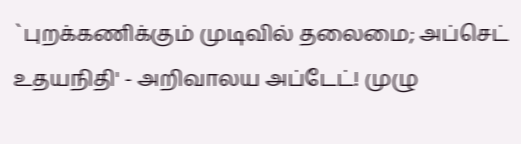`புறக்கணிக்கும் முடிவில் தலைமை; அப்செட் உதயநிதி' - அறிவாலய அப்டேட்! முழு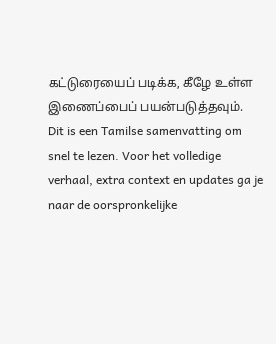கட்டுரையைப் படிக்க, கீழே உள்ள இணைப்பைப் பயன்படுத்தவும்.
Dit is een Tamilse samenvatting om snel te lezen. Voor het volledige verhaal, extra context en updates ga je naar de oorspronkelijke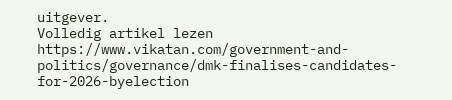uitgever.
Volledig artikel lezen
https://www.vikatan.com/government-and-politics/governance/dmk-finalises-candidates-for-2026-byelection